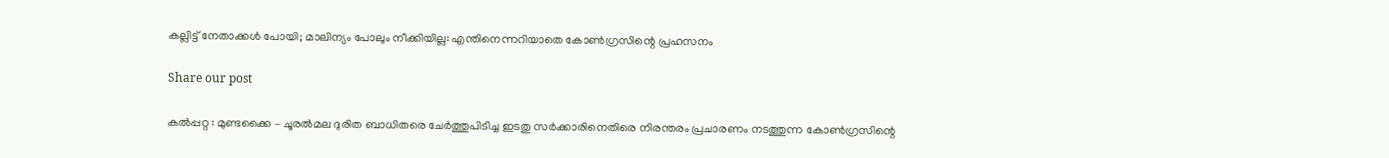കല്ലിട്ട് നേതാക്കൾ പോയി; മാലിന്യം പോലും നീക്കിയില്ല: എന്തിനെന്നറിയാതെ കോൺഗ്രസിന്റെ പ്രഹസനം

Share our post

കൽപ്പറ്റ : മുണ്ടക്കൈ – ചൂരൽമല ദുരിത ബാധിതരെ ചേർത്തുപിടിച്ച ഇടതു സർക്കാരിനെതിരെ നിരന്തരം പ്രചാരണം നടത്തുന്ന കോൺഗ്രസിന്റെ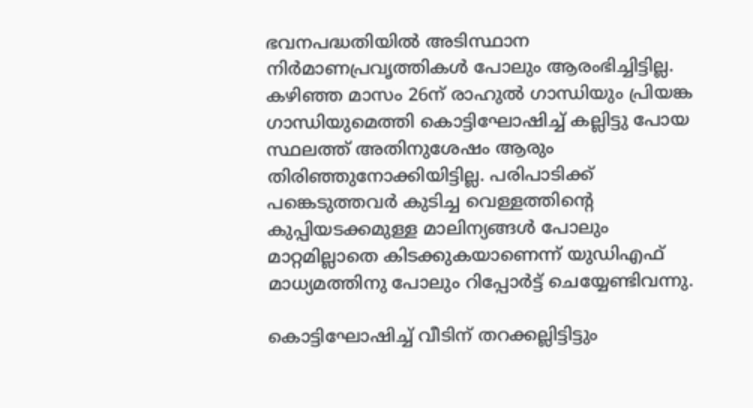ഭവനപദ്ധതിയിൽ അടിസ്ഥാന നിർമാണപ്രവൃത്തികൾ പോലും ആരംഭിച്ചിട്ടില്ല. കഴിഞ്ഞ മാസം 26ന് രാഹുൽ ഗാന്ധിയും പ്രിയങ്ക ഗാന്ധിയുമെത്തി കൊട്ടിഘോഷിച്ച് കല്ലിട്ടു പോയ സ്ഥലത്ത് അതിനുശേഷം ആരും തിരിഞ്ഞുനോക്കിയിട്ടില്ല. പരിപാടിക്ക് പങ്കെടുത്തവർ കുടിച്ച വെള്ളത്തിന്റെ കുപ്പിയടക്കമുള്ള മാലിന്യങ്ങൾ പോലും മാറ്റമില്ലാതെ കിടക്കുകയാണെന്ന് യുഡിഎഫ് മാധ്യമത്തിനു പോലും റിപ്പോർട്ട് ചെയ്യേണ്ടിവന്നു.

കൊട്ടിഘോഷിച്ച് വീടിന് തറക്കല്ലിട്ടിട്ടും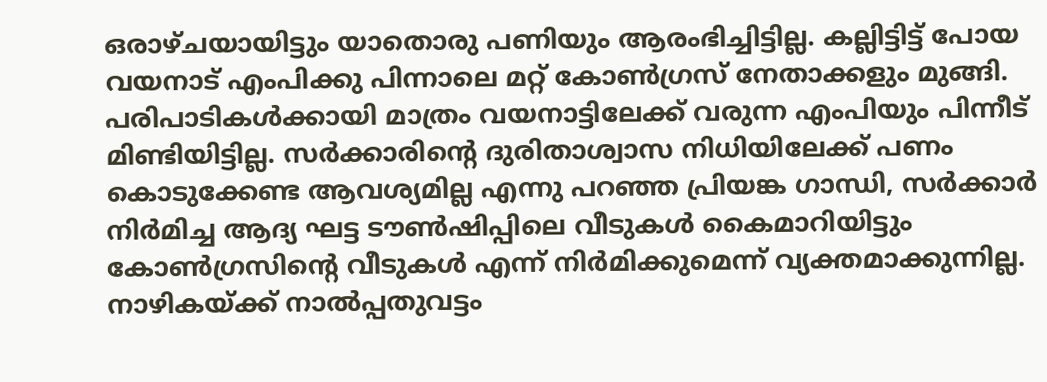ഒരാഴ്ചയായിട്ടും യാതൊരു പണിയും ആരംഭിച്ചിട്ടില്ല. കല്ലിട്ടിട്ട് പോയ വയനാട് എംപിക്കു പിന്നാലെ മറ്റ് കോൺഗ്രസ് നേതാക്കളും മുങ്ങി. പരിപാടികൾക്കായി മാത്രം വയനാട്ടിലേക്ക് വരുന്ന എംപിയും പിന്നീട് മിണ്ടിയിട്ടില്ല. സർക്കാരിന്റെ ദുരിതാശ്വാസ നിധിയിലേക്ക് പണം കൊടുക്കേണ്ട ആവശ്യമില്ല എന്നു പറഞ്ഞ പ്രിയങ്ക ഗാന്ധി, സർക്കാർ നിർമിച്ച ആദ്യ ഘട്ട ടൗൺഷിപ്പിലെ വീടുകൾ കൈമാറിയിട്ടും കോൺഗ്രസിന്റെ വീടുകൾ എന്ന് നിർമിക്കുമെന്ന് വ്യക്തമാക്കുന്നില്ല. നാഴികയ്ക്ക് നാൽപ്പതുവട്ടം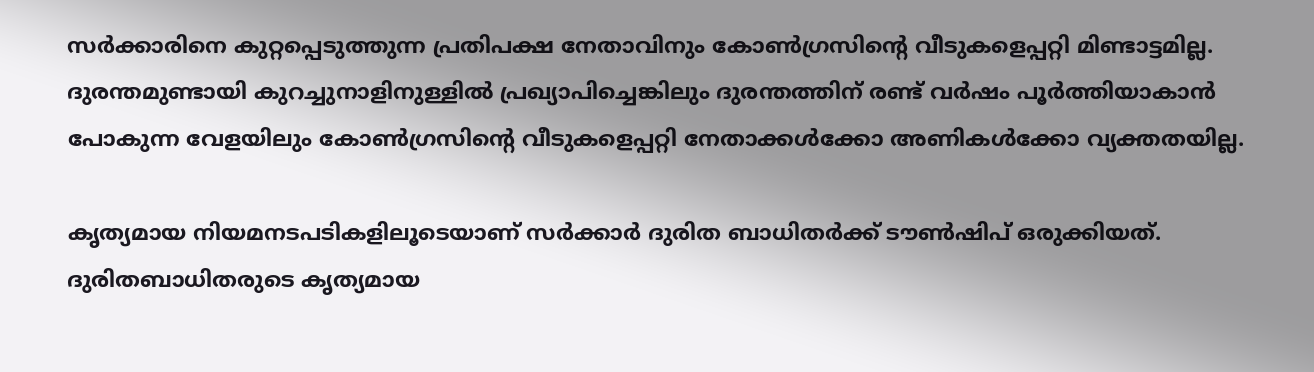സർക്കാരിനെ കുറ്റപ്പെടുത്തുന്ന പ്രതിപക്ഷ നേതാവിനും കോൺഗ്രസിന്റെ വീടുകളെപ്പറ്റി മിണ്ടാട്ടമില്ല. ദുരന്തമുണ്ടായി കുറച്ചുനാളിനുള്ളിൽ പ്രഖ്യാപിച്ചെങ്കിലും ദുരന്തത്തിന് രണ്ട് വർഷം പൂർത്തിയാകാൻ പോകുന്ന വേളയിലും കോൺഗ്രസിന്റെ വീടുകളെപ്പറ്റി നേതാക്കൾക്കോ അണികൾക്കോ വ്യക്തതയില്ല.

കൃത്യമായ നിയമനടപടികളിലൂടെയാണ് സർക്കാർ ദുരിത ബാധിതർക്ക് ടൗൺഷിപ് ഒരുക്കിയത്. ദുരിതബാധിതരുടെ കൃത്യമായ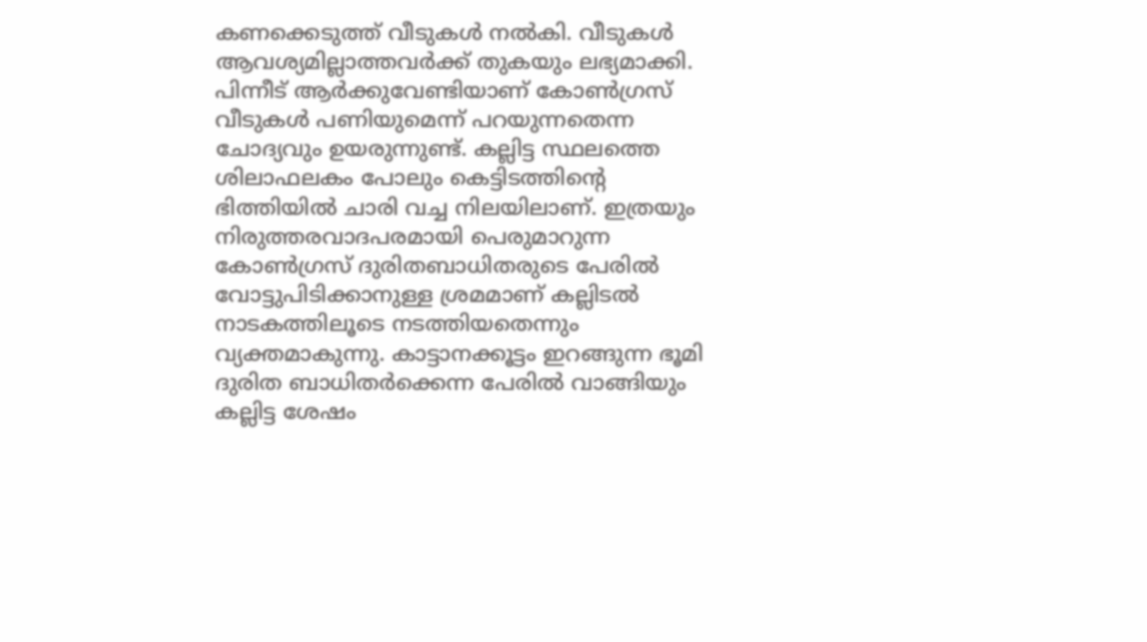കണക്കെടുത്ത് വീടുകൾ നൽകി. വീടുകൾ ആവശ്യമില്ലാത്തവർക്ക് തുകയും ലഭ്യമാക്കി. പിന്നീട് ആർക്കുവേണ്ടിയാണ് കോൺഗ്രസ് വീടുകൾ പണിയുമെന്ന് പറയുന്നതെന്ന ചോദ്യവും ഉയരുന്നുണ്ട്. കല്ലിട്ട സ്ഥലത്തെ ശിലാഫലകം പോലും കെട്ടിടത്തിന്റെ ഭിത്തിയിൽ ചാരി വച്ച നിലയിലാണ്. ഇത്രയും നിരുത്തരവാദപരമായി പെരുമാറുന്ന കോൺഗ്രസ് ദുരിതബാധിതരുടെ പേരിൽ വോട്ടുപിടിക്കാനുള്ള ശ്രമമാണ് കല്ലിടൽ നാടകത്തിലൂടെ നടത്തിയതെന്നും വ്യക്തമാകുന്നു. കാട്ടാനക്കൂട്ടം ഇറങ്ങുന്ന ഭൂമി ദുരിത ബാധിതർക്കെന്ന പേരിൽ വാങ്ങിയും കല്ലിട്ട ശേഷം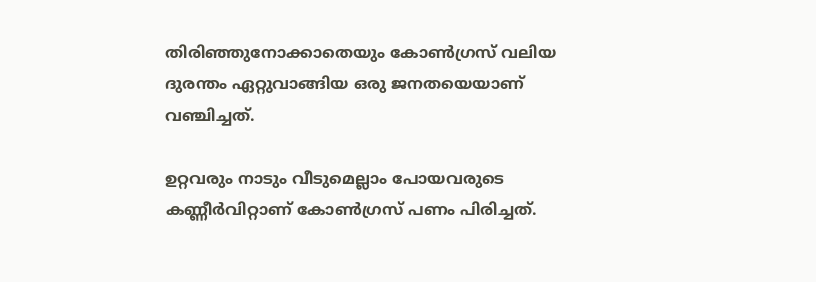തിരിഞ്ഞുനോക്കാതെയും കോൺഗ്രസ് വലിയ ദുരന്തം ഏറ്റുവാങ്ങിയ ഒരു ജനതയെയാണ് വഞ്ചിച്ചത്.

ഉറ്റവരും നാടും വീടുമെല്ലാം പോയവരുടെ കണ്ണീർവിറ്റാണ് കോൺഗ്രസ് പണം പിരിച്ചത്.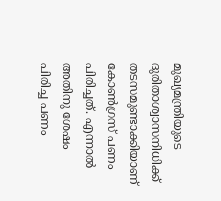മുഖ്യമന്ത്രിയുടെ ദുരിതാശ്വാസനിധിക്ക്‌ തടസമുണ്ടാക്കിയാണ്‌ കോൺഗ്രസ് പണം പിരിച്ചത്. എന്നാൽ അതിനു ശേഷം പിരിച്ച പണം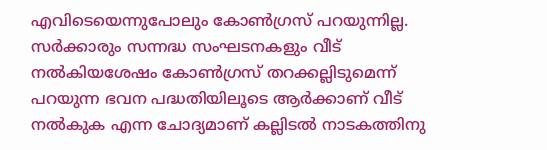എവിടെയെന്നുപോലും കോൺഗ്രസ് പറയുന്നില്ല. സർക്കാരും സന്നദ്ധ സംഘടനകളും വീട് നൽകിയശേഷം കോൺഗ്രസ് തറക്കല്ലിടുമെന്ന് പറയുന്ന ഭവന പദ്ധതിയിലൂടെ ആർക്കാണ് വീട് നൽകുക എന്ന ചോദ്യമാണ് കല്ലിടൽ നാടകത്തിനു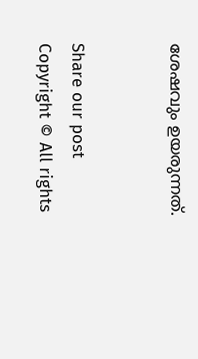ശേഷവും ഉയരുന്നത്.


Share our post
Copyright © All rights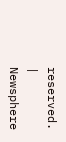reserved. | Newsphere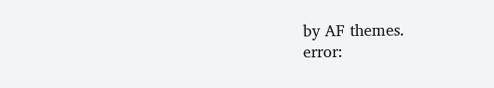by AF themes.
error: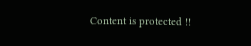Content is protected !!